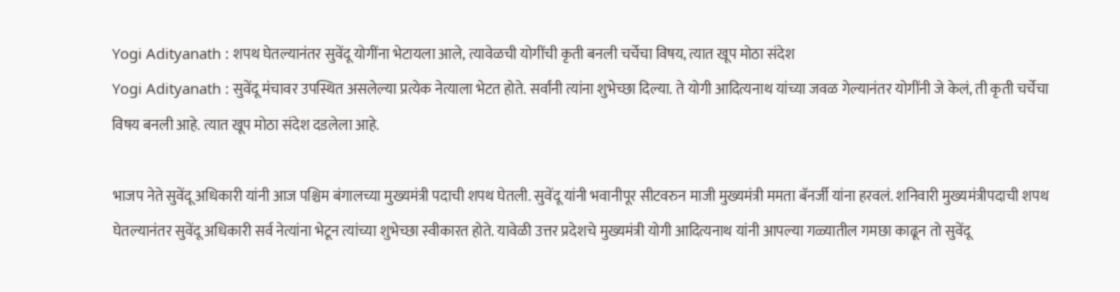Yogi Adityanath : शपथ घेतल्यानंतर सुवेंदू योगींना भेटायला आले, त्यावेळची योगींची कृती बनली चर्चेचा विषय, त्यात खूप मोठा संदेश
Yogi Adityanath : सुवेंदू मंचावर उपस्थित असलेल्या प्रत्येक नेत्याला भेटत होते. सर्वांनी त्यांना शुभेच्छा दिल्या. ते योगी आदित्यनाथ यांच्या जवळ गेल्यानंतर योगींनी जे केलं, ती कृती चर्चेचा विषय बनली आहे. त्यात खूप मोठा संदेश दडलेला आहे.

भाजप नेते सुवेंदू अधिकारी यांनी आज पश्चिम बंगालच्या मुख्यमंत्री पदाची शपथ घेतली. सुवेंदू यांनी भवानीपूर सीटवरुन माजी मुख्यमंत्री ममता बॅनर्जी यांना हरवलं. शनिवारी मुख्यमंत्रीपदाची शपथ घेतल्यानंतर सुवेंदू अधिकारी सर्व नेत्यांना भेटून त्यांच्या शुभेच्छा स्वीकारत होते. यावेळी उत्तर प्रदेशचे मुख्यमंत्री योगी आदित्यनाथ यांनी आपल्या गळ्यातील गमछा काढून तो सुवेंदू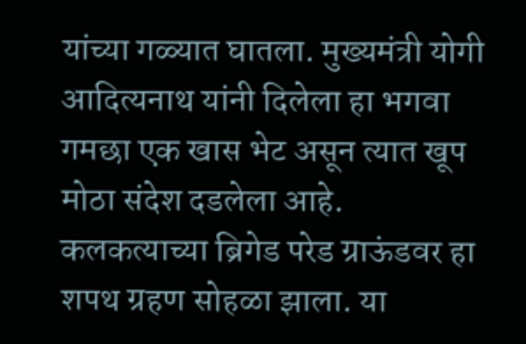यांच्या गळ्यात घातला. मुख्यमंत्री योगी आदित्यनाथ यांनी दिलेला हा भगवा गमछा एक खास भेट असून त्यात खूप मोठा संदेश दडलेला आहे. कलकत्याच्या ब्रिगेड परेड ग्राऊंडवर हा शपथ ग्रहण सोहळा झाला. या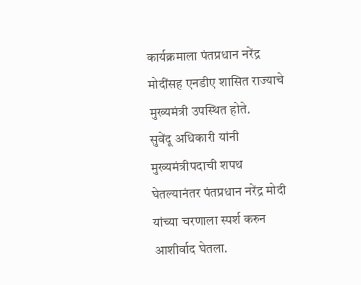कार्यक्रमाला पंतप्रधान नरेंद्र मोदींसह एनडीए शासित राज्याचे मुख्यमंत्री उपस्थित होते.
सुवेंदू अधिकारी यांनी मुख्यमंत्रीपदाची शपथ घेतल्यानंतर पंतप्रधान नरेंद्र मोदी यांच्या चरणाला स्पर्श करुन आशीर्वाद घेतला.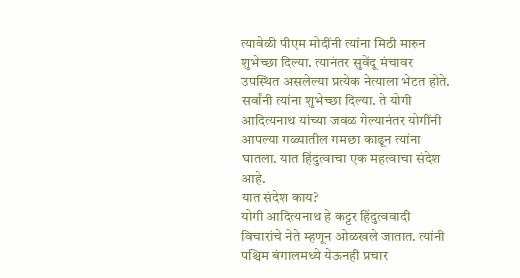त्यावेळी पीएम मोदींनी त्यांना मिठी मारुन शुभेच्छा दिल्या. त्यानंतर सुवेंदू मंचावर उपस्थित असलेल्या प्रत्येक नेत्याला भेटत होते. सर्वांनी त्यांना शुभेच्छा दिल्या. ते योगी आदित्यनाथ यांच्या जवळ गेल्यानंतर योगींनी आपल्या गळ्यातील गमछा काढून त्यांना घातला. यात हिंदुत्वाचा एक महत्वाचा संदेश आहे.
यात संदेश काय?
योगी आदित्यनाथ हे कट्टर हिंदुत्ववादी विचारांचे नेते म्हणून ओळखले जातात. त्यांनी पश्चिम बंगालमध्ये येऊनही प्रचार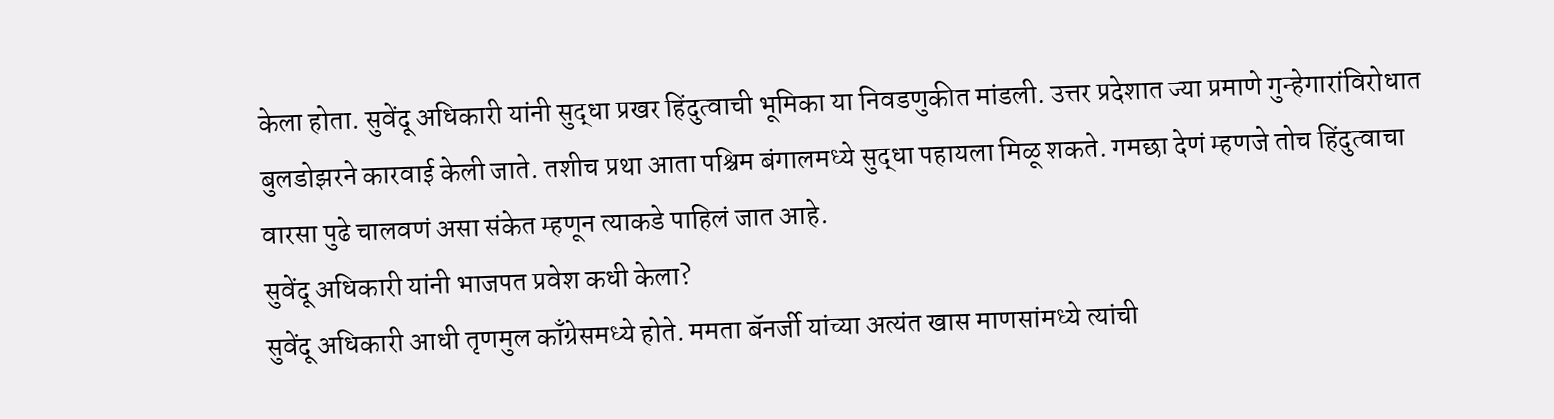केला होता. सुवेंदू अधिकारी यांनी सुद्धा प्रखर हिंदुत्वाची भूमिका या निवडणुकीत मांडली. उत्तर प्रदेशात ज्या प्रमाणे गुन्हेगारांविरोधात बुलडोझरने कारवाई केली जाते. तशीच प्रथा आता पश्चिम बंगालमध्ये सुद्धा पहायला मिळू शकते. गमछा देणं म्हणजे तोच हिंदुत्वाचा वारसा पुढे चालवणं असा संकेत म्हणून त्याकडे पाहिलं जात आहे.
सुवेंदू अधिकारी यांनी भाजपत प्रवेश कधी केला?
सुवेंदू अधिकारी आधी तृणमुल काँग्रेसमध्ये होते. ममता बॅनर्जी यांच्या अत्यंत खास माणसांमध्ये त्यांची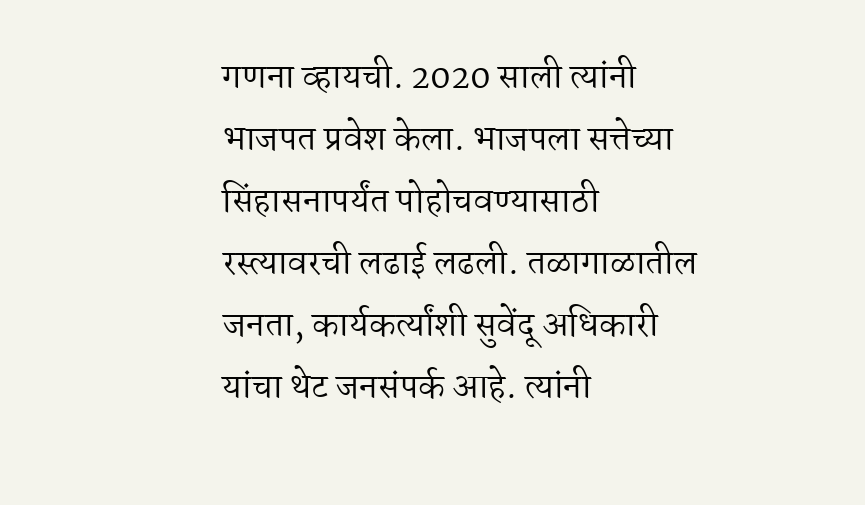गणना व्हायची. 2020 साली त्यांनी भाजपत प्रवेश केला. भाजपला सत्तेच्या सिंहासनापर्यंत पोहोचवण्यासाठी रस्त्यावरची लढाई लढली. तळागाळातील जनता, कार्यकर्त्यांशी सुवेंदू अधिकारी यांचा थेट जनसंपर्क आहे. त्यांनी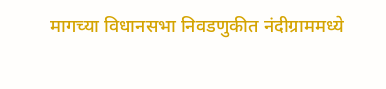मागच्या विधानसभा निवडणुकीत नंदीग्राममध्ये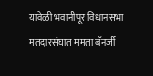यावेळी भवानीपूर विधानसभा मतदारसंघात ममता बॅनर्जी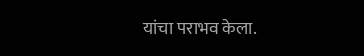यांचा पराभव केला.